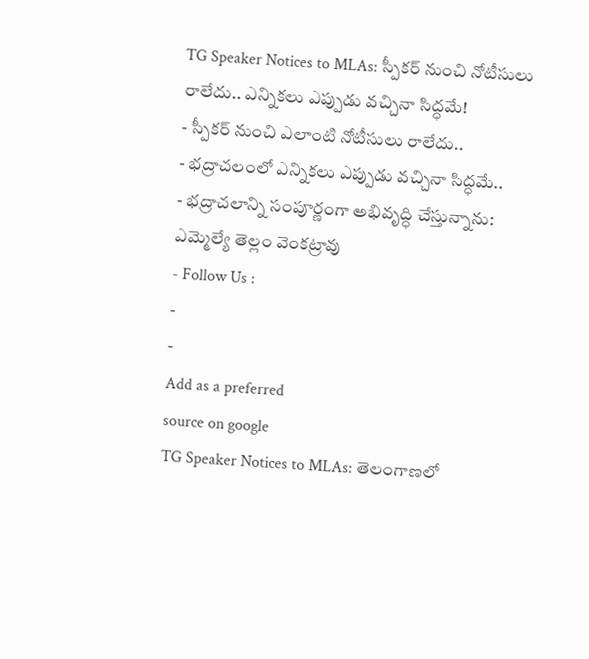TG Speaker Notices to MLAs: స్పీకర్ నుంచి నోటీసులు రాలేదు.. ఎన్నికలు ఎప్పుడు వచ్చినా సిద్ధమే!
- స్పీకర్ నుంచి ఎలాంటి నోటీసులు రాలేదు..
- భద్రాచలంలో ఎన్నికలు ఎప్పుడు వచ్చినా సిద్ధమే..
- భద్రాచలాన్ని సంపూర్ణంగా అభివృద్ధి చేస్తున్నాను: ఎమ్మెల్యే తెల్లం వెంకట్రావు
- Follow Us :
-
-
Add as a preferred
source on google
TG Speaker Notices to MLAs: తెలంగాణలో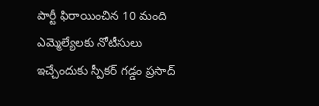పార్టీ ఫిరాయించిన 10 మంది ఎమ్మెల్యేలకు నోటీసులు ఇచ్చేందుకు స్పీకర్ గడ్డం ప్రసాద్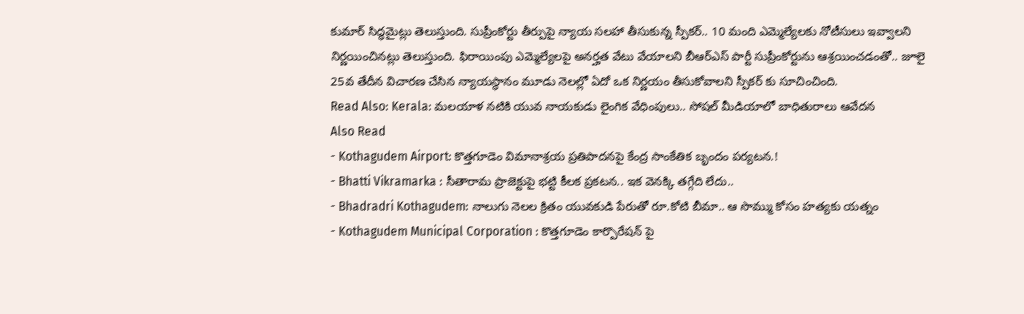కుమార్ సిద్ధమైట్లు తెలుస్తుంది. సుప్రీంకోర్టు తీర్పుపై న్యాయ సలహా తీసుకున్న స్పీకర్.. 10 మంది ఎమ్మెల్యేలకు నోటీసులు ఇవ్వాలని నిర్ణయించినట్లు తెలుస్తుంది. ఫిరాయింపు ఎమ్మెల్యేలపై అనర్హత వేటు వేయాలని బీఆర్ఎస్ పార్టీ సుప్రీంకోర్టును ఆశ్రయించడంతో.. జూలై 25వ తేదీన విచారణ చేసిన న్యాయస్థానం మూడు నెలల్లో ఏదో ఒక నిర్ణయం తీసుకోవాలని స్పీకర్ కు సూచించింది.
Read Also: Kerala: మలయాళ నటికి యువ నాయకుడు లైంగిక వేధింపులు.. సోషల్ మీడియాలో బాధితురాలు ఆవేదన
Also Read
- Kothagudem Airport: కొత్తగూడెం విమానాశ్రయ ప్రతిపాదనపై కేంద్ర సాంకేతిక బృందం పర్యటన.!
- Bhatti Vikramarka : సీతారామ ప్రాజెక్టుపై భట్టి కీలక ప్రకటన.. ఇక వెనక్కి తగ్గేది లేదు..
- Bhadradri Kothagudem: నాలుగు నెలల క్రితం యువకుడి పేరుతో రూ.కోటి బీమా.. ఆ సొమ్ము కోసం హత్యకు యత్నం
- Kothagudem Municipal Corporation : కొత్తగూడెం కార్పొరేషన్ పై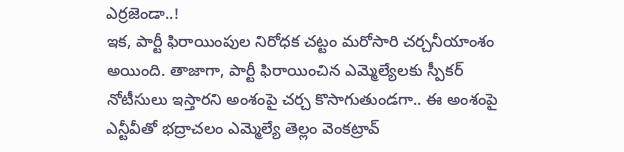ఎర్రజెండా..!
ఇక, పార్టీ ఫిరాయింపుల నిరోధక చట్టం మరోసారి చర్చనీయాంశం అయింది. తాజాగా, పార్టీ ఫిరాయించిన ఎమ్మెల్యేలకు స్పీకర్ నోటీసులు ఇస్తారని అంశంపై చర్చ కొసాగుతుండగా.. ఈ అంశంపై ఎన్టీవీతో భద్రాచలం ఎమ్మెల్యే తెల్లం వెంకట్రావ్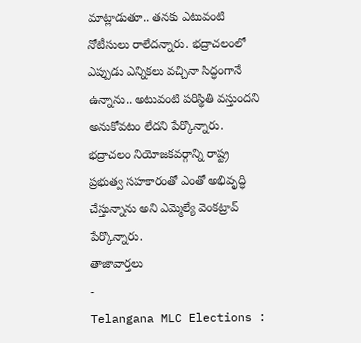మాట్లాడుతూ.. తనకు ఎటువంటి నోటీసులు రాలేదన్నారు. భద్రాచలంలో ఎప్పుడు ఎన్నికలు వచ్చినా సిద్ధంగానే ఉన్నాను.. అటువంటి పరిస్థితి వస్తుందని అనుకోవటం లేదని పేర్కొన్నారు. భద్రాచలం నియోజకవర్గాన్ని రాష్ట్ర ప్రభుత్వ సహకారంతో ఎంతో అభివృద్ధి చేస్తున్నాను అని ఎమ్మెల్యే వెంకట్రావ్ పేర్కొన్నారు.
తాజావార్తలు
-
Telangana MLC Elections :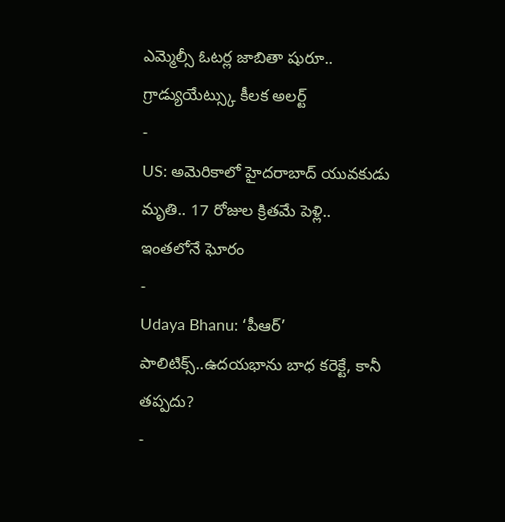ఎమ్మెల్సీ ఓటర్ల జాబితా షురూ.. గ్రాడ్యుయేట్స్కు కీలక అలర్ట్
-
US: అమెరికాలో హైదరాబాద్ యువకుడు మృతి.. 17 రోజుల క్రితమే పెళ్లి.. ఇంతలోనే ఘోరం
-
Udaya Bhanu: ‘పీఆర్’ పాలిటిక్స్..ఉదయభాను బాధ కరెక్టే, కానీ తప్పదు?
-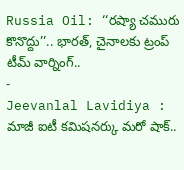Russia Oil: ‘‘రష్యా చమురు కొనొద్దు’’.. భారత్, చైనాలకు ట్రంప్ టీమ్ వార్నింగ్..
-
Jeevanlal Lavidiya : మాజీ ఐటీ కమిషనర్కు మరో షాక్..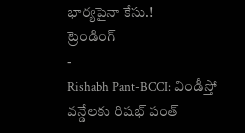భార్యపైనా కేసు.!
ట్రెండింగ్
-
Rishabh Pant-BCCI: విండీస్తో వన్డేలకు రిషభ్ పంత్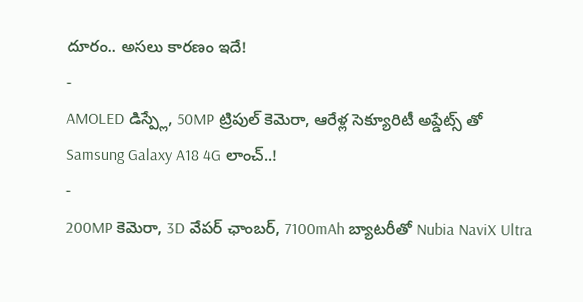దూరం.. అసలు కారణం ఇదే!
-
AMOLED డిస్ప్లే, 50MP ట్రిపుల్ కెమెరా, ఆరేళ్ల సెక్యూరిటీ అప్డేట్స్ తో Samsung Galaxy A18 4G లాంచ్..!
-
200MP కెమెరా, 3D వేపర్ ఛాంబర్, 7100mAh బ్యాటరీతో Nubia NaviX Ultra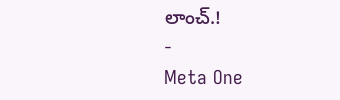లాంచ్.!
-
Meta One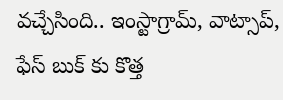వచ్చేసింది.. ఇంస్టాగ్రామ్, వాట్సాప్, ఫేస్ బుక్ కు కొత్త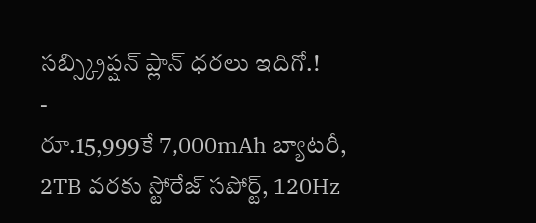సబ్స్క్రిప్షన్ ప్లాన్ ధరలు ఇదిగో.!
-
రూ.15,999కే 7,000mAh బ్యాటరీ, 2TB వరకు స్టోరేజ్ సపోర్ట్, 120Hz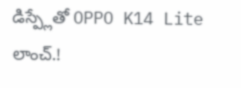డిస్ప్లేతో OPPO K14 Lite లాంచ్.!